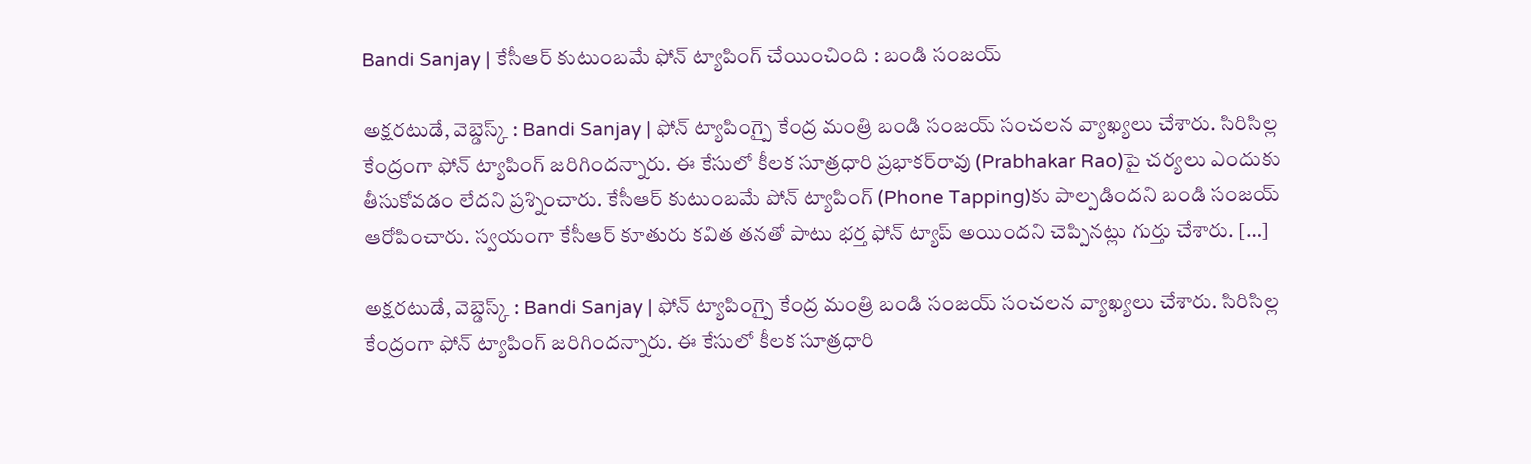Bandi Sanjay | కేసీఆర్ కుటుంబమే ఫోన్ ట్యాపింగ్ చేయించింది : బండి సంజయ్

అక్షరటుడే, వెబ్డెస్క్ : Bandi Sanjay | ఫోన్ ట్యాపింగ్పై కేంద్ర మంత్రి బండి సంజయ్ సంచలన వ్యాఖ్యలు చేశారు. సిరిసిల్ల కేంద్రంగా ఫోన్‌ ట్యాపింగ్‌ జరిగిందన్నారు. ఈ కేసులో కీలక సూత్రధారి ప్రభాకర్‌రావు (Prabhakar Rao)పై చర్యలు ఎందుకు తీసుకోవడం లేదని ప్రశ్నించారు. కేసీఆర్ కుటుంబమే పోన్ ట్యాపింగ్ (Phone Tapping)కు పాల్పడిందని బండి సంజయ్ ఆరోపించారు. స్వయంగా కేసీఆర్ కూతురు కవిత తనతో పాటు భర్త ఫోన్ ట్యాప్ అయిందని చెప్పినట్లు గుర్తు చేశారు. […]

అక్షరటుడే, వెబ్డెస్క్ : Bandi Sanjay | ఫోన్ ట్యాపింగ్పై కేంద్ర మంత్రి బండి సంజయ్ సంచలన వ్యాఖ్యలు చేశారు. సిరిసిల్ల కేంద్రంగా ఫోన్‌ ట్యాపింగ్‌ జరిగిందన్నారు. ఈ కేసులో కీలక సూత్రధారి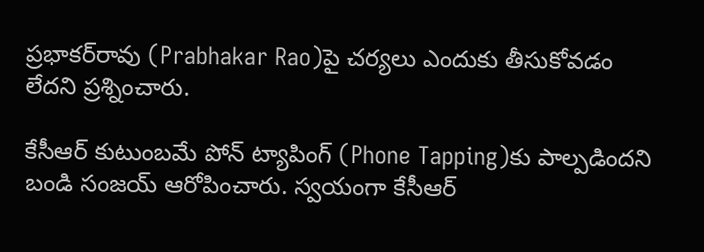ప్రభాకర్‌రావు (Prabhakar Rao)పై చర్యలు ఎందుకు తీసుకోవడం లేదని ప్రశ్నించారు.

కేసీఆర్ కుటుంబమే పోన్ ట్యాపింగ్ (Phone Tapping)కు పాల్పడిందని బండి సంజయ్ ఆరోపించారు. స్వయంగా కేసీఆర్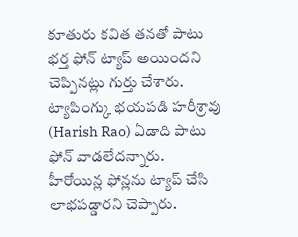కూతురు కవిత తనతో పాటు భర్త ఫోన్ ట్యాప్ అయిందని చెప్పినట్లు గుర్తు చేశారు. ట్యాపింగ్కు భయపడి హరీశ్రావు (Harish Rao) ఏడాది పాటు ఫోన్ వాడలేదన్నారు. హీరోయిన్ల ఫోన్లను ట్యాప్ చేసి లాభపడ్డారని చెప్పారు.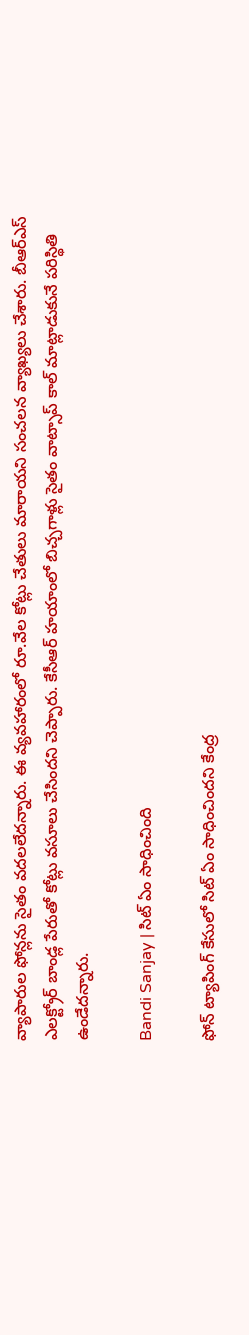వ్యాపారుల ఫోన్లను సైతం వదలలేదన్నారు. ఈ వ్యవహారంలో రూ.వేల కోట్లు చేతులు మారాయని సంచలన వ్యాఖ్యలు చేశారు. బీఆర్ఎస్ ఎలక్ట్రోర్ బాండ్ల పేరుతో కోట్లు వసూలు చేసిందని చెప్పారు. కేసీఆర్ హయాంలో బిచ్చగాళ్లు సైతం వాట్సాప్ కాల్ మాట్లాడుకునే పరిస్థితి ఉండేదన్నారు.

Bandi Sanjay | సిట్ ఏం సాధించింది

ఫోన్ ట్యాపింగ్ కేసులో సిట్ ఏం సాధించిందని కేంద్ర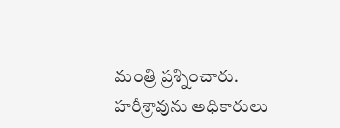మంత్రి ప్రశ్నించారు. హరీశ్రావును అధికారులు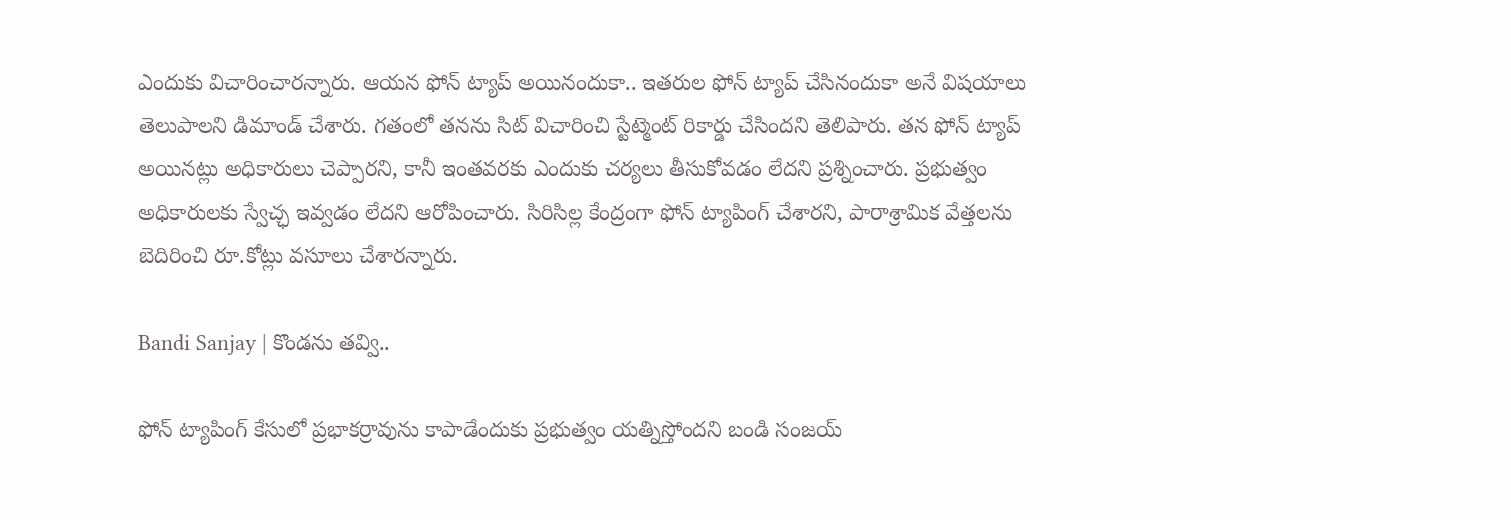ఎందుకు విచారించారన్నారు. ఆయన ఫోన్ ట్యాప్ అయినందుకా.. ఇతరుల ఫోన్ ట్యాప్ చేసినందుకా అనే విషయాలు తెలుపాలని డిమాండ్ చేశారు. గతంలో తనను సిట్ విచారించి స్టేట్మెంట్ రికార్డు చేసిందని తెలిపారు. తన ఫోన్ ట్యాప్ అయినట్లు అధికారులు చెప్పారని, కానీ ఇంతవరకు ఎందుకు చర్యలు తీసుకోవడం లేదని ప్రశ్నించారు. ప్రభుత్వం అధికారులకు స్వేచ్ఛ ఇవ్వడం లేదని ఆరోపించారు. సిరిసిల్ల కేంద్రంగా ఫోన్ ట్యాపింగ్ చేశారని, పారాశ్రామిక వేత్తలను బెదిరించి రూ.కోట్లు వసూలు చేశారన్నారు.

Bandi Sanjay | కొండను తవ్వి..

ఫోన్ ట్యాపింగ్ కేసులో ప్రభాకర్రావును కాపాడేందుకు ప్రభుత్వం యత్నిస్తోందని బండి సంజయ్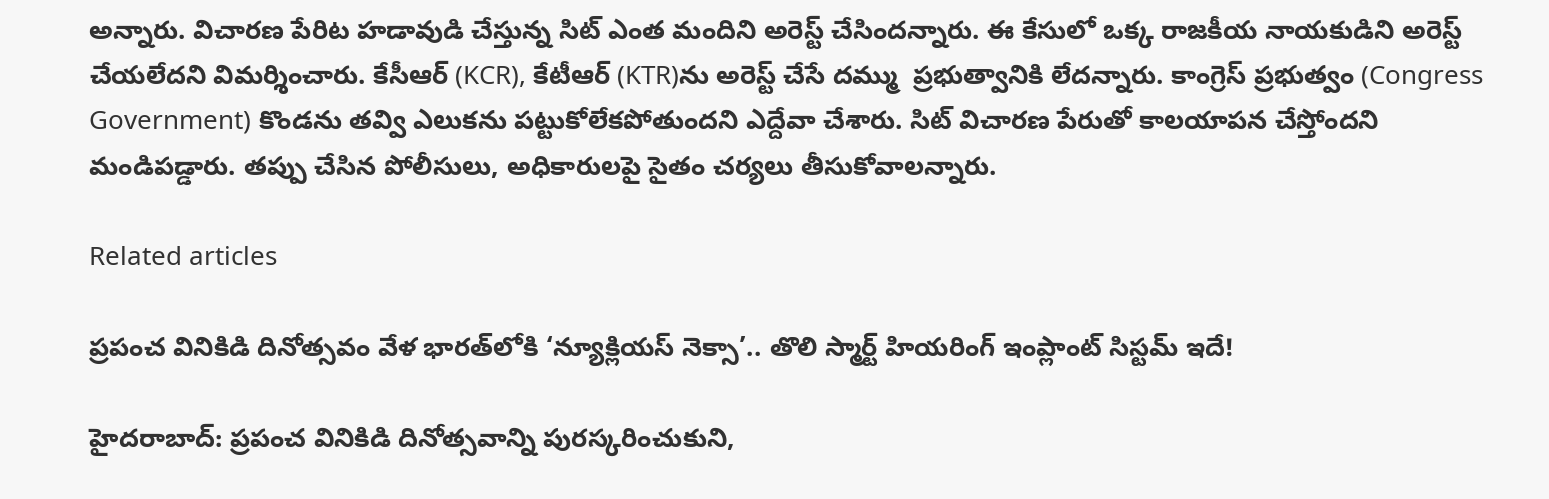అన్నారు. విచారణ పేరిట హడావుడి చేస్తున్న సిట్ ఎంత మందిని అరెస్ట్ చేసిందన్నారు. ఈ కేసులో ఒక్క రాజకీయ నాయకుడిని అరెస్ట్ చేయలేదని విమర్శించారు. కేసీఆర్ (KCR), కేటీఆర్ (KTR)ను అరెస్ట్ చేసే దమ్ము  ప్రభుత్వానికి లేదన్నారు. కాంగ్రెస్ ప్రభుత్వం (Congress Government) కొండను తవ్వి ఎలుకను పట్టుకోలేకపోతుందని ఎద్దేవా చేశారు. సిట్ విచారణ పేరుతో కాలయాపన చేస్తోందని మండిపడ్డారు. తప్పు చేసిన పోలీసులు, అధికారులపై సైతం చర్యలు తీసుకోవాలన్నారు.

Related articles

ప్రపంచ వినికిడి దినోత్సవం వేళ భారత్‌లోకి ‘న్యూక్లియస్ నెక్సా’.. తొలి స్మార్ట్ హియరింగ్ ఇంప్లాంట్ సిస్టమ్ ఇదే!

హైదరాబాద్: ప్రపంచ వినికిడి దినోత్సవాన్ని పురస్కరించుకుని,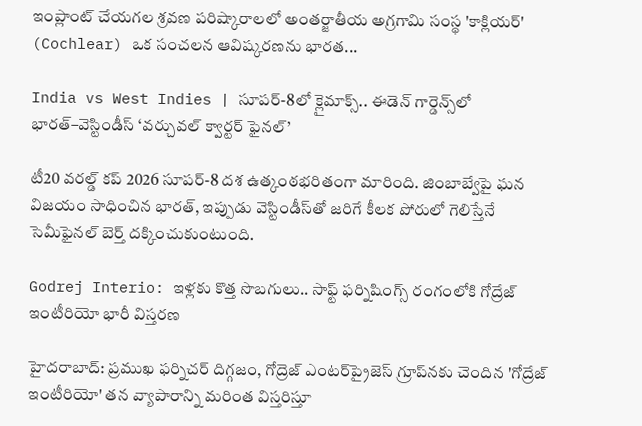ఇంప్లాంట్ చేయగల శ్రవణ పరిష్కారాలలో అంతర్జాతీయ అగ్రగామి సంస్థ 'కాక్లియర్' (Cochlear) ఒక సంచలన ఆవిష్కరణను భారత...

India vs West Indies | సూపర్-8లో క్లైమాక్స్.. ఈడెన్ గార్డెన్స్‌లో భారత్–వెస్టిండీస్ ‘వర్చువల్ క్వార్టర్ ఫైనల్’

టీ20 వరల్డ్ కప్ 2026 సూపర్-8 దశ ఉత్కంఠభరితంగా మారింది. జింబాబ్వేపై ఘన విజయం సాధించిన భారత్, ఇప్పుడు వెస్టిండీస్‌తో జరిగే కీలక పోరులో గెలిస్తేనే సెమీఫైనల్ బెర్త్ దక్కించుకుంటుంది.

Godrej Interio: ఇళ్లకు కొత్త సొబగులు.. సాఫ్ట్ ఫర్నిషింగ్స్ రంగంలోకి గోద్రేజ్ ఇంటీరియో భారీ విస్తరణ

హైదరాబాద్: ప్రముఖ ఫర్నిచర్ దిగ్గజం, గోద్రెజ్ ఎంటర్‌ప్రైజెస్ గ్రూప్‌నకు చెందిన 'గోద్రేజ్ ఇంటీరియో' తన వ్యాపారాన్ని మరింత విస్తరిస్తూ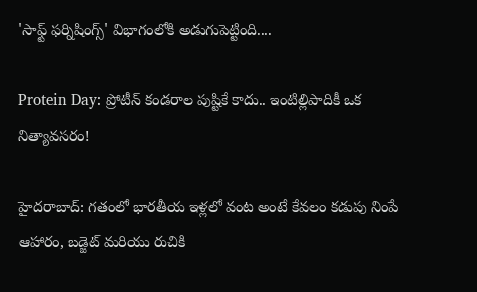'సాఫ్ట్ ఫర్నిషింగ్స్' విభాగంలోకి అడుగుపెట్టింది....

Protein Day: ప్రోటీన్ కండరాల పుష్టికే కాదు.. ఇంటిల్లిపాదికీ ఒక నిత్యావసరం!

హైదరాబాద్: గతంలో భారతీయ ఇళ్లలో వంట అంటే కేవలం కడుపు నింపే ఆహారం, బడ్జెట్ మరియు రుచికి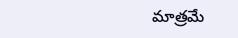మాత్రమే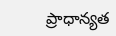ప్రాధాన్యత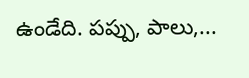ఉండేది. పప్పు, పాలు,...